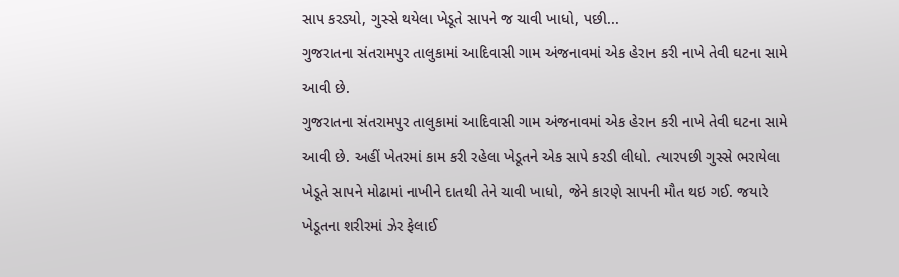સાપ કરડ્યો, ગુસ્સે થયેલા ખેડૂતે સાપને જ ચાવી ખાધો, પછી...
ગુજરાતના સંતરામપુર તાલુકામાં આદિવાસી ગામ અંજનાવમાં એક હેરાન કરી નાખે તેવી ઘટના સામે આવી છે.
ગુજરાતના સંતરામપુર તાલુકામાં આદિવાસી ગામ અંજનાવમાં એક હેરાન કરી નાખે તેવી ઘટના સામે આવી છે. અહીં ખેતરમાં કામ કરી રહેલા ખેડૂતને એક સાપે કરડી લીધો. ત્યારપછી ગુસ્સે ભરાયેલા ખેડૂતે સાપને મોઢામાં નાખીને દાતથી તેને ચાવી ખાધો, જેને કારણે સાપની મૌત થઇ ગઈ. જયારે ખેડૂતના શરીરમાં ઝેર ફેલાઈ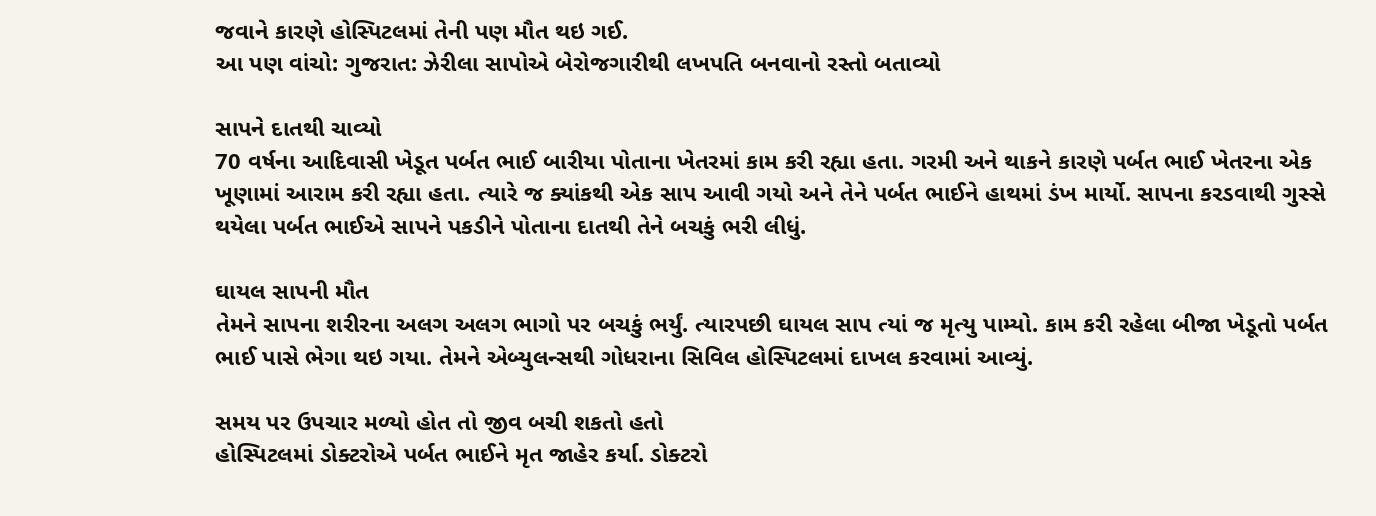જવાને કારણે હોસ્પિટલમાં તેની પણ મૌત થઇ ગઈ.
આ પણ વાંચો: ગુજરાત: ઝેરીલા સાપોએ બેરોજગારીથી લખપતિ બનવાનો રસ્તો બતાવ્યો

સાપને દાતથી ચાવ્યો
70 વર્ષના આદિવાસી ખેડૂત પર્બત ભાઈ બારીયા પોતાના ખેતરમાં કામ કરી રહ્યા હતા. ગરમી અને થાકને કારણે પર્બત ભાઈ ખેતરના એક ખૂણામાં આરામ કરી રહ્યા હતા. ત્યારે જ ક્યાંકથી એક સાપ આવી ગયો અને તેને પર્બત ભાઈને હાથમાં ડંખ માર્યો. સાપના કરડવાથી ગુસ્સે થયેલા પર્બત ભાઈએ સાપને પકડીને પોતાના દાતથી તેને બચકું ભરી લીધું.

ઘાયલ સાપની મૌત
તેમને સાપના શરીરના અલગ અલગ ભાગો પર બચકું ભર્યું. ત્યારપછી ઘાયલ સાપ ત્યાં જ મૃત્યુ પામ્યો. કામ કરી રહેલા બીજા ખેડૂતો પર્બત ભાઈ પાસે ભેગા થઇ ગયા. તેમને એબ્યુલન્સથી ગોધરાના સિવિલ હોસ્પિટલમાં દાખલ કરવામાં આવ્યું.

સમય પર ઉપચાર મળ્યો હોત તો જીવ બચી શકતો હતો
હોસ્પિટલમાં ડોક્ટરોએ પર્બત ભાઈને મૃત જાહેર કર્યા. ડોક્ટરો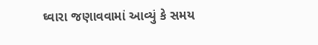ઘ્વારા જણાવવામાં આવ્યું કે સમય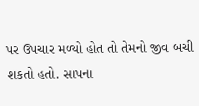પર ઉપચાર મળ્યો હોત તો તેમનો જીવ બચી શકતો હતો. સાપના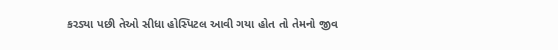કરડ્યા પછી તેઓ સીધા હોસ્પિટલ આવી ગયા હોત તો તેમનો જીવ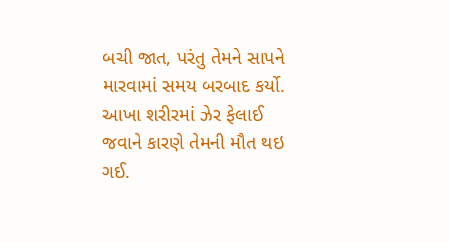બચી જાત, પરંતુ તેમને સાપને મારવામાં સમય બરબાદ કર્યો. આખા શરીરમાં ઝેર ફેલાઈ જવાને કારણે તેમની મૌત થઇ ગઈ.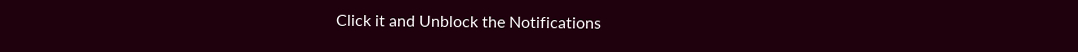Click it and Unblock the Notifications